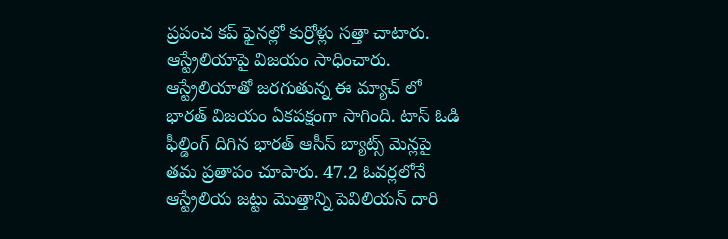ప్రపంచ కప్ ఫైనల్లో కుర్రోళ్లు సత్తా చాటారు. ఆస్ట్రేలియాపై విజయం సాధించారు. ఆస్ట్రేలియాతో జరగుతున్న ఈ మ్యాచ్ లో భారత్ విజయం ఏకపక్షంగా సాగింది. టాస్ ఓడి ఫీల్డింగ్ దిగిన భారత్ ఆసీస్ బ్యాట్స్ మెన్లపై తమ ప్రతాపం చూపారు. 47.2 ఓవర్లలోనే ఆస్ట్రేలియ జట్టు మొత్తాన్ని పెవిలియన్ దారి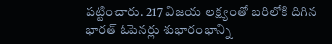పట్టించారు. 217 విజయ లక్ష్యంతో బరిలోకి దిగిన భారత్ ఓపెనర్లు శుభారంభాన్ని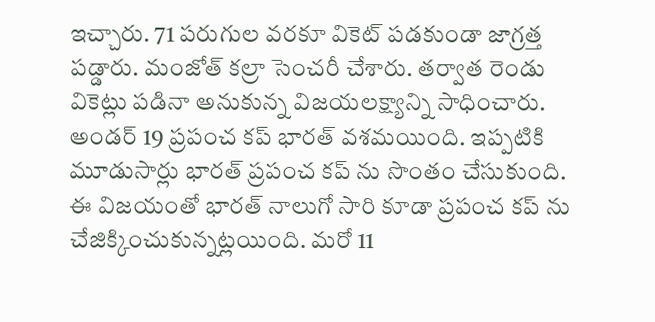ఇచ్చారు. 71 పరుగుల వరకూ వికెట్ పడకుండా జాగ్రత్త పడ్డారు. మంజోత్ కల్రా సెంచరీ చేశారు. తర్వాత రెండు వికెట్లు పడినా అనుకున్న విజయలక్ష్యాన్ని సాధించారు. అండర్ 19 ప్రపంచ కప్ భారత్ వశమయింది. ఇప్పటికి మూడుసార్లు భారత్ ప్రపంచ కప్ ను సొంతం చేసుకుంది. ఈ విజయంతో భారత్ నాలుగో సారి కూడా ప్రపంచ కప్ ను చేజిక్కించుకున్నట్లయింది. మరో 11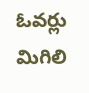ఓవర్లు మిగిలి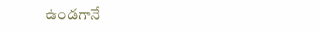ఉండగానే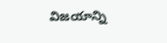విజయాన్ని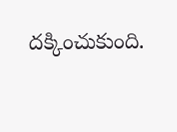దక్కించుకుంది.